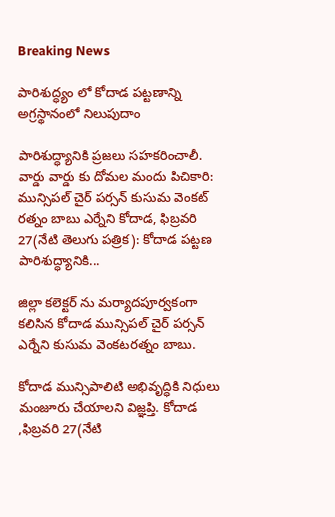Breaking News

పారిశుద్ధ్యం లో కోదాడ పట్టణాన్ని అగ్రస్థానంలో నిలుపుదాం

పారిశుద్ధ్యానికి ప్రజలు సహకరించాలీ. వార్డు వార్డు కు దోమల మందు పిచికారి: మున్సిపల్ చైర్ పర్సన్‌ కుసుమ వెంకట్ రత్నం బాబు ఎర్నేని కోదాడ, ఫిబ్రవరి 27(నేటి తెలుగు పత్రిక): కోదాడ పట్టణ పారిశుద్ధ్యానికి...

జిల్లా కలెక్టర్ ను మర్యాదపూర్వకంగా కలిసిన కోదాడ మున్సిపల్ చైర్ పర్సన్ ఎర్నేని కుసుమ వెంకటరత్నం బాబు.

కోదాడ మున్సిపాలిటి అభివృద్ధికి నిధులు మంజూరు చేయాలని విజ్ఞప్తి. కోదాడ ,ఫిబ్రవరి 27(నేటి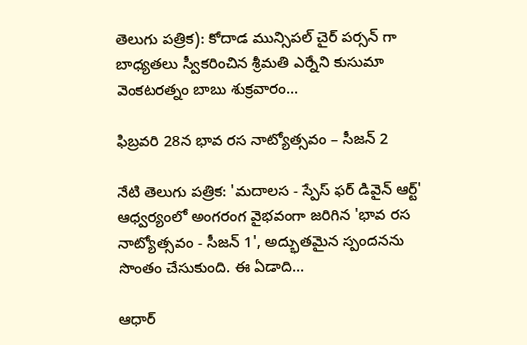తెలుగు పత్రిక): కోదాడ మున్సిపల్ చైర్ పర్సన్ గా బాధ్యతలు స్వీకరించిన శ్రీమతి ఎర్నేని కుసుమా వెంకటరత్నం బాబు శుక్రవారం...

ఫిబ్రవరి 28న భావ రస నాట్యోత్సవం – సీజన్ 2

నేటి తెలుగు పత్రిక: 'మదాలస - స్పేస్ ఫర్ డివైన్ ఆర్ట్' ఆధ్వర్యంలో అంగరంగ వైభవంగా జరిగిన 'భావ రస నాట్యోత్సవం - సీజన్ 1', అద్భుతమైన స్పందనను సొంతం చేసుకుంది. ఈ ఏడాది...

ఆధార్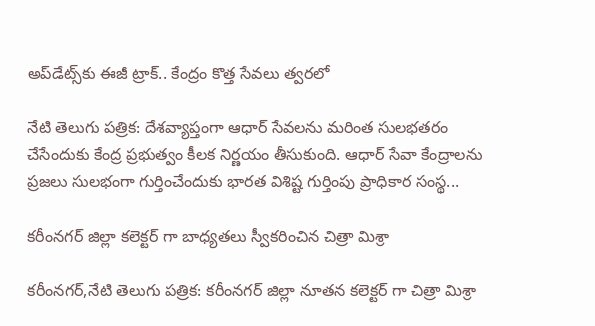అప్‌డేట్స్‌కు ఈజీ ట్రాక్.. కేంద్రం కొత్త సేవలు త్వరలో

నేటి తెలుగు పత్రిక: దేశవ్యాప్తంగా ఆధార్ సేవలను మరింత సులభతరం చేసేందుకు కేంద్ర ప్రభుత్వం కీలక నిర్ణయం తీసుకుంది. ఆధార్ సేవా కేంద్రాలను ప్రజలు సులభంగా గుర్తించేందుకు భారత విశిష్ట గుర్తింపు ప్రాధికార సంస్థ...

కరీంనగర్ జిల్లా కలెక్టర్ గా బాధ్యతలు స్వీకరించిన చిత్రా మిశ్రా

కరీంనగర్,నేటి తెలుగు పత్రిక: కరీంనగర్ జిల్లా నూతన కలెక్టర్ గా చిత్రా మిశ్రా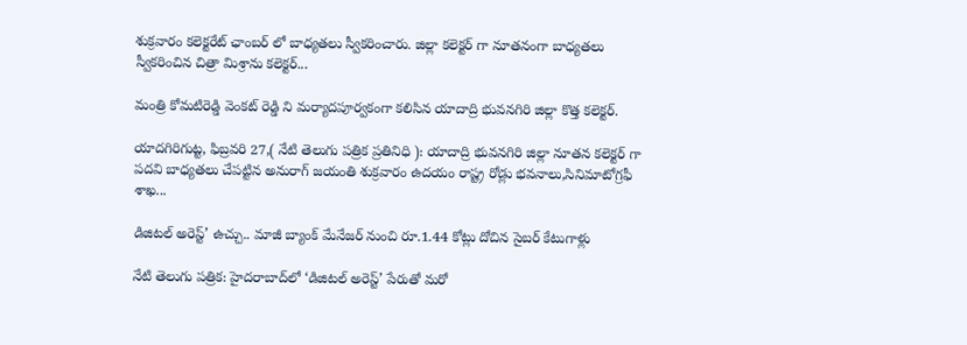శుక్రవారం కలెక్టరేట్ ఛాంబర్ లో బాధ్యతలు స్వీకరించారు. జిల్లా కలెక్టర్ గా నూతనంగా బాధ్యతలు స్వీకరించిన చిత్రా మిశ్రాను కలెక్టర్...

మంత్రి కోమటిరెడ్డి వెంకట్ రెడ్డి ని మర్యాదపూర్వకంగా కలిసిన యాదాద్రి భువనగిరి జిల్లా కొత్త కలెక్టర్.

యాదగిరిగుట్ట, ఫిబ్రవరి 27,( నేటి తెలుగు పత్రిక ప్రతినిధి ): యాదాద్రి భువనగిరి జిల్లా నూతన కలెక్టర్ గా పదవి బాధ్యతలు చేపట్టిన అనురాగ్ జయంతి శుక్రవారం ఉదయం రాష్ట్ర రోడ్లు భవనాలు,సినిమాటోగ్రఫీ శాఖ...

డిజిటల్ అరెస్ట్’ ఉచ్చు.. మాజీ బ్యాంక్ మేనేజర్ నుంచి రూ.1.44 కోట్లు దోచిన సైబర్ కేటుగాళ్లు

నేటి తెలుగు పత్రిక: హైదరాబాద్‌లో ‘డిజిటల్ అరెస్ట్’ పేరుతో మరో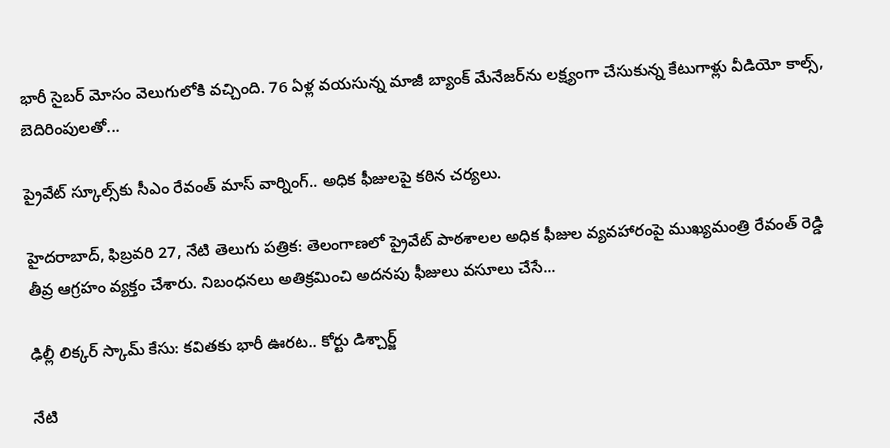భారీ సైబర్ మోసం వెలుగులోకి వచ్చింది. 76 ఏళ్ల వయసున్న మాజీ బ్యాంక్ మేనేజర్‌ను లక్ష్యంగా చేసుకున్న కేటుగాళ్లు వీడియో కాల్స్, బెదిరింపులతో...

ప్రైవేట్ స్కూల్స్‌కు సీఎం రేవంత్ మాస్ వార్నింగ్.. అధిక ఫీజులపై కఠిన చర్యలు.

హైదరాబాద్‌, ఫిబ్రవరి 27, నేటి తెలుగు పత్రిక: తెలంగాణలో ప్రైవేట్ పాఠశాలల అధిక ఫీజుల వ్యవహారంపై ముఖ్యమంత్రి రేవంత్ రెడ్డి తీవ్ర ఆగ్రహం వ్యక్తం చేశారు. నిబంధనలు అతిక్రమించి అదనపు ఫీజులు వసూలు చేసే...

ఢిల్లీ లిక్కర్ స్కామ్ కేసు: కవితకు భారీ ఊరట.. కోర్టు డిశ్చార్జ్

నేటి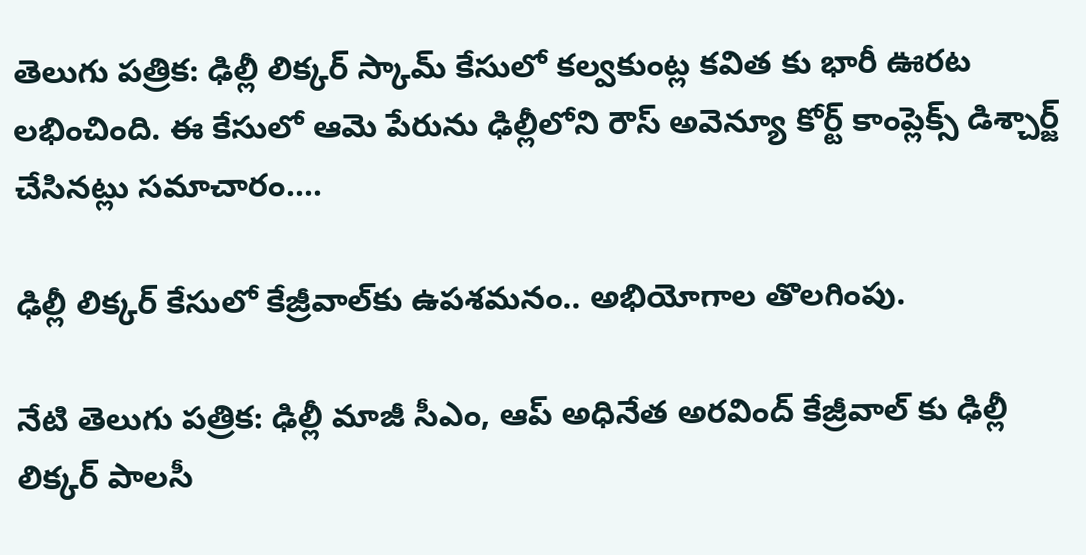తెలుగు పత్రిక: ఢిల్లీ లిక్కర్ స్కామ్ కేసులో కల్వకుంట్ల కవిత కు భారీ ఊరట లభించింది. ఈ కేసులో ఆమె పేరును ఢిల్లీలోని రౌస్ అవెన్యూ కోర్ట్ కాంప్లెక్స్ డిశ్చార్జ్ చేసినట్లు సమాచారం....

ఢిల్లీ లిక్కర్ కేసులో కేజ్రీవాల్‌కు ఉపశమనం.. అభియోగాల తొలగింపు.

నేటి తెలుగు పత్రిక: ఢిల్లీ మాజీ సీఎం, ఆప్ అధినేత అరవింద్ కేజ్రీవాల్ కు ఢిల్లీ లిక్కర్ పాలసీ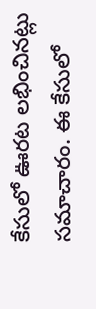కేసులో ఊరట లభించినట్లు సమాచారం. ఈ కేసులో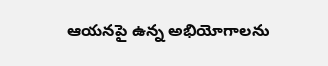ఆయనపై ఉన్న అభియోగాలను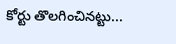కోర్టు తొలగించినట్టు...